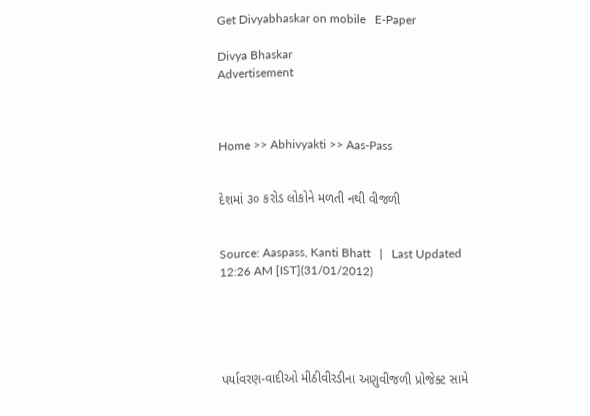Get Divyabhaskar on mobile   E-Paper

Divya Bhaskar
Advertisement



Home >> Abhivyakti >> Aas-Pass


દેશમાં ૩૦ કરોડ લોકોને મળતી નથી વીજળી


Source: Aaspass, Kanti Bhatt   |   Last Updated 12:26 AM [IST](31/01/2012)





પર્યાવરણ-વાદીઓ મીઠીવીરડીના અણુવીજળી પ્રોજેક્ટ સામે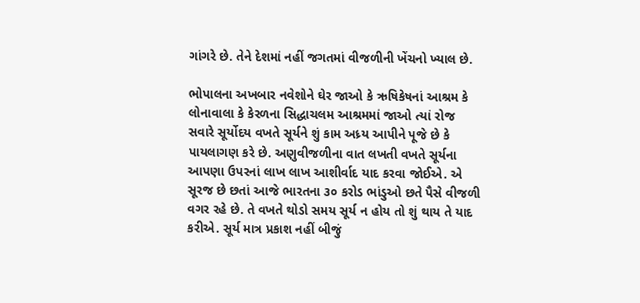ગાંગરે છે. તેને દેશમાં નહીં જગતમાં વીજળીની ખેંચનો ખ્યાલ છે.

ભોપાલના અખબાર નવેશોને ઘેર જાઓ કે ઋષિકેષનાં આશ્રમ કે લોનાવાલા કે કેરળના સિદ્ધાચલમ આશ્રમમાં જાઓ ત્યાં રોજ સવારે સૂર્યોદય વખતે સૂર્યને શું કામ અધ્ર્ય આપીને પૂજે છે કે પાયલાગણ કરે છે. અણુવીજળીના વાત લખતી વખતે સૂર્યના આપણા ઉપરનાં લાખ લાખ આશીર્વાદ યાદ કરવા જોઈએ. એ સૂરજ છે છતાં આજે ભારતના ૩૦ કરોડ ભાંડુઓ છતે પૈસે વીજળી વગર રહે છે. તે વખતે થોડો સમય સૂર્ય ન હોય તો શું થાય તે યાદ કરીએ. સૂર્ય માત્ર પ્રકાશ નહીં બીજું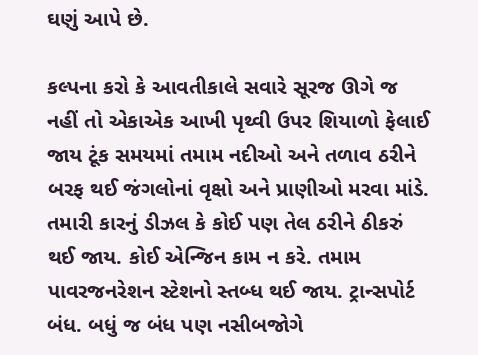ઘણું આપે છે.

કલ્પના કરો કે આવતીકાલે સવારે સૂરજ ઊગે જ નહીં તો એકાએક આખી પૃથ્વી ઉપર શિયાળો ફેલાઈ જાય ટૂંક સમયમાં તમામ નદીઓ અને તળાવ ઠરીને બરફ થઈ જંગલોનાં વૃક્ષો અને પ્રાણીઓ મરવા માંડે. તમારી કારનું ડીઝલ કે કોઈ પણ તેલ ઠરીને ઠીકરું થઈ જાય. કોઈ એન્જિન કામ ન કરે. તમામ પાવરજનરેશન સ્ટેશનો સ્તબ્ધ થઈ જાય. ટ્રાન્સપોર્ટ બંધ. બધું જ બંધ પણ નસીબજોગે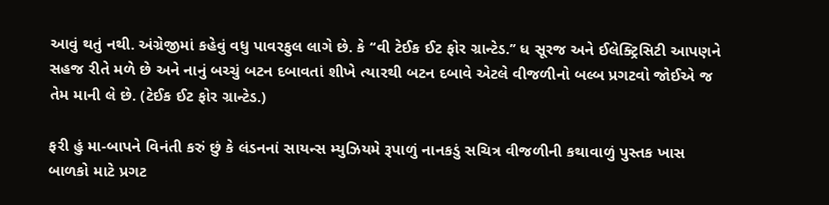આવું થતું નથી. અંગ્રેજીમાં કહેવું વધુ પાવરફુલ લાગે છે. કે ‘‘વી ટેઈક ઈટ ફોર ગ્રાન્ટેડ.’’ ધ સૂરજ અને ઈલેક્ટ્રિસિટી આપણને સહજ રીતે મળે છે અને નાનું બચ્ચું બટન દબાવતાં શીખે ત્યારથી બટન દબાવે એટલે વીજળીનો બલ્બ પ્રગટવો જોઈએ જ તેમ માની લે છે. (ટેઈક ઈટ ફોર ગ્રાન્ટેડ.)

ફરી હું મા-બાપને વિનંતી કરું છું કે લંડનનાં સાયન્સ મ્યુઝિયમે રૂપાળું નાનકડું સચિત્ર વીજળીની કથાવાળું પુસ્તક ખાસ બાળકો માટે પ્રગટ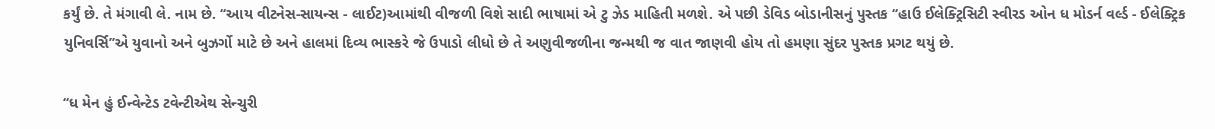કર્યું છે. તે મંગાવી લે. નામ છે. ‘‘આય વીટનેસ-સાયન્સ - લાઈટ)આમાંથી વીજળી વિશે સાદી ભાષામાં એ ટુ ઝેડ માહિતી મળશે. એ પછી ડેવિડ બોડાનીસનું પુસ્તક ‘‘હાઉ ઈલેક્ટ્રિસિટી સ્વીરડ ઓન ધ મોડર્ન વર્લ્ડ - ઈલેક્ટ્રિક યુનિવર્સિ’’એ યુવાનો અને બુઝર્ગો માટે છે અને હાલમાં દિવ્ય ભાસ્કરે જે ઉપાડો લીધો છે તે અણુવીજળીના જન્મથી જ વાત જાણવી હોય તો હમણા સુંદર પુસ્તક પ્રગટ થયું છે.

‘‘ધ મેન હું ઈન્વેન્ટેડ ટવેન્ટીએથ સેન્ચુરી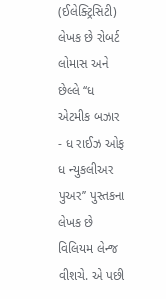(ઈલેક્ટ્રિસિટી) લેખક છે રોબર્ટ લોમાસ અને છેલ્લે ‘‘ધ એટમીક બઝાર - ધ રાઈઝ ઓફ ધ ન્યુકલીઅર પુઅર’’ પુસ્તકના લેખક છે વિલિયમ લેન્જ વીશચે. એ પછી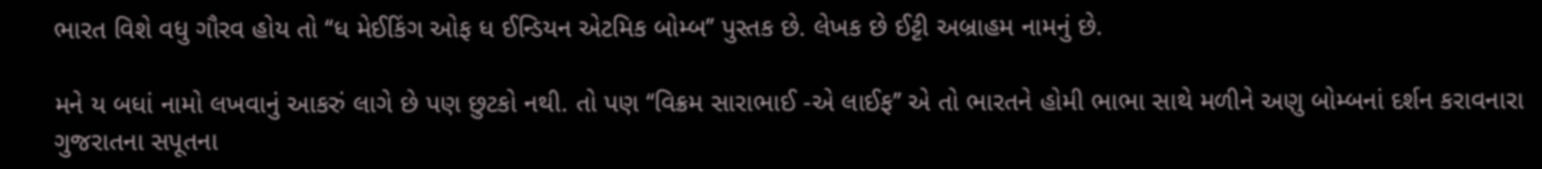ભારત વિશે વધુ ગૌરવ હોય તો ‘‘ધ મેઈકિંગ ઓફ ધ ઈન્ડિયન એટમિક બોમ્બ’’ પુસ્તક છે. લેખક છે ઈટ્ટી અબ્રાહમ નામનું છે.

મને ય બધાં નામો લખવાનું આકરું લાગે છે પણ છુટકો નથી. તો પણ ‘‘વિક્રમ સારાભાઈ -એ લાઈફ’’ એ તો ભારતને હોમી ભાભા સાથે મળીને અણુ બોમ્બનાં દર્શન કરાવનારા ગુજરાતના સપૂતના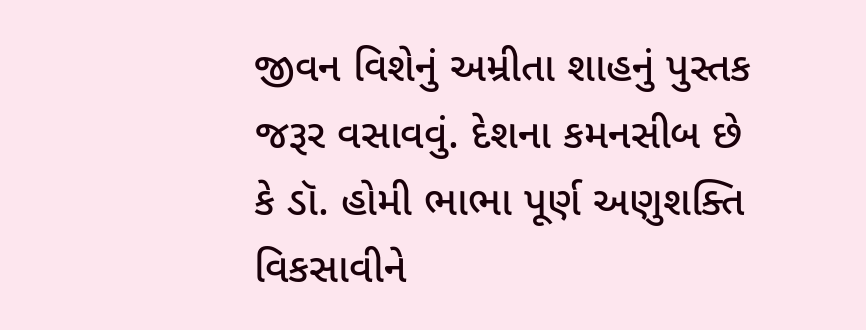જીવન વિશેનું અમ્રીતા શાહનું પુસ્તક જરૂર વસાવવું. દેશના કમનસીબ છે કે ડૉ. હોમી ભાભા પૂર્ણ અણુશક્તિ વિકસાવીને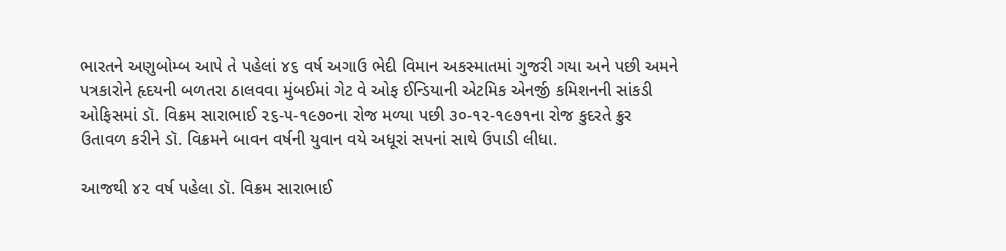ભારતને અણુબોમ્બ આપે તે પહેલાં ૪૬ વર્ષ અગાઉ ભેદી વિમાન અકસ્માતમાં ગુજરી ગયા અને પછી અમને પત્રકારોને હૃદયની બળતરા ઠાલવવા મુંબઈમાં ગેટ વે ઓફ ઈન્ડિયાની એટમિક એનર્જી કમિશનની સાંકડી ઓફિસમાં ડૉ. વિક્રમ સારાભાઈ ૨૬-૫-૧૯૭૦ના રોજ મળ્યા પછી ૩૦-૧૨-૧૯૭૧ના રોજ કુદરતે ક્રુર ઉતાવળ કરીને ડૉ. વિક્રમને બાવન વર્ષની યુવાન વયે અધૂરાં સપનાં સાથે ઉપાડી લીધા.

આજથી ૪૨ વર્ષ પહેલા ડૉ. વિક્રમ સારાભાઈ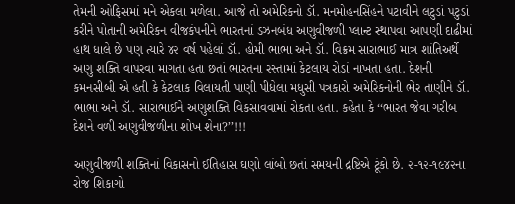તેમની ઓફિસમાં મને એકલા મળેલા. આજે તો અમેરિકનો ડૉ. મનમોહનસિંહને પટાવીને લટુડાં પટુડાં કરીને પોતાની અમેરિકન વીજકંપનીને ભારતનાં ડઝનબંધ અણુવીજળી પ્લાન્ટ સ્થાપવા આપણી દાઢીમાં હાથ ધાલે છે પણ ત્યારે ૪૨ વર્ષ પહેલાં ડૉ. હોમી ભાભા અને ડૉ. વિક્રમ સારાભાઈ માત્ર શાંતિઅર્થે અણુ શક્તિ વાપરવા માગતા હતા છતાં ભારતના રસ્તામાં કેટલાય રોડાં નાખતા હતા. દેશની કમનસીબી એ હતી કે કેટલાક વિલાયતી પાણી પીધેલા મધુસી પત્રકારો અમેરિકનોની ભેર તાણીને ડૉ. ભાભા અને ડૉ. સારાભાઈને અણુશક્તિ વિકસાવવામાં રોકતા હતા. કહેતા કે ‘‘ભારત જેવા ગરીબ દેશને વળી અણુવીજળીના શોખ શેના?’’!!!

અણુવીજળી શક્તિનાં વિકાસનો ઈતિહાસ ઘણો લાંબો છતાં સમયની દ્રષ્ટિએ ટૂંકો છે. ૨-૧૨-૧૯૪૨ના રોજ શિકાગો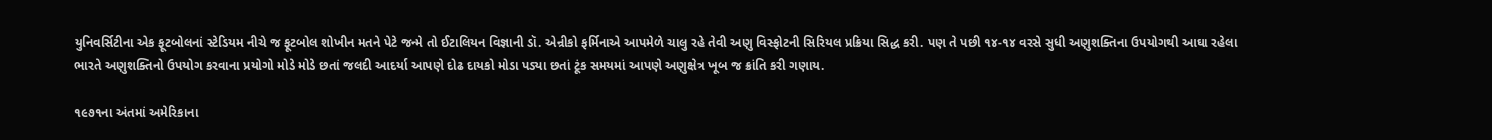યુનિવર્સિટીના એક ફૂટબોલનાં સ્ટેડિયમ નીચે જ ફૂટબોલ શોખીન મતને પેટે જન્મે તો ઈટાલિયન વિજ્ઞાની ડૉ. એન્રીકો ફર્મિનાએ આપમેળે ચાલુ રહે તેવી અણુ વિસ્ફોટની સિરિયલ પ્રક્રિયા સિદ્ધ કરી. પણ તે પછી ૧૪-૧૪ વરસે સુધી અણુશક્તિના ઉપયોગથી આઘા રહેલા ભારતે અણુશક્તિનો ઉપયોગ કરવાના પ્રયોગો મોડે મોડે છતાં જલદી આદર્યા આપણે દોઢ દાયકો મોડા પડ્યા છતાં ટૂંક સમયમાં આપણે અણુક્ષેત્ર ખૂબ જ ક્રાંતિ કરી ગણાય.

૧૯૭૧ના અંતમાં અમેરિકાના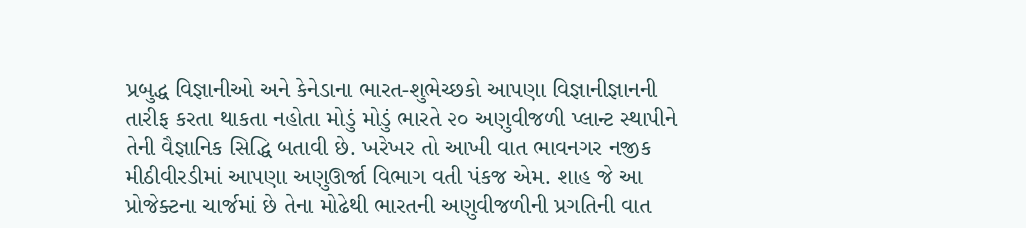પ્રબુદ્ધ વિજ્ઞાનીઓ અને કેનેડાના ભારત-શુભેચ્છકો આપણા વિજ્ઞાનીજ્ઞાનની તારીફ કરતા થાકતા નહોતા મોડું મોડું ભારતે ૨૦ અણુવીજળી પ્લાન્ટ સ્થાપીને તેની વૈજ્ઞાનિક સિદ્ધિ બતાવી છે. ખરેખર તો આખી વાત ભાવનગર નજીક મીઠીવીરડીમાં આપણા અણુઊર્જા વિભાગ વતી પંકજ એમ. શાહ જે આ પ્રોજેક્ટના ચાર્જમાં છે તેના મોઢેથી ભારતની અણુવીજળીની પ્રગતિની વાત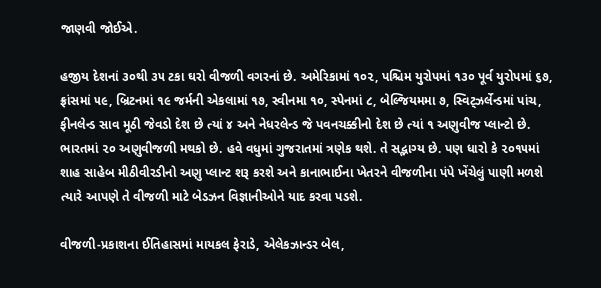જાણવી જોઈએ.

હજીય દેશનાં ૩૦થી ૩૫ ટકા ઘરો વીજળી વગરનાં છે. અમેરિકામાં ૧૦૨, પશ્ચિમ યુરોપમાં ૧૩૦ પૂર્વ યુરોપમાં ૬૭, ફ્રાંસમાં ૫૯, બ્રિટનમાં ૧૯ જર્મની એકલામાં ૧૭, સ્વીનમા ૧૦, સ્પેનમાં ૮, બેલ્જિયમમા ૭, સ્વિટ્ઝર્લેન્ડમાં પાંચ, ફીનલેન્ડ સાવ મૂઠી જેવડો દેશ છે ત્યાં ૪ અને નેધરલેન્ડ જે પવનચક્કીનો દેશ છે ત્યાં ૧ અણુવીજ પ્લાન્ટો છે. ભારતમાં ૨૦ અણુવીજળી મથકો છે. હવે વધુમાં ગુજરાતમાં ત્રણેક થશે. તે સદ્ભાગ્ય છે. પણ ધારો કે ૨૦૧૫માં શાહ સાહેબ મીઠીવીરડીનો અણુ પ્લાન્ટ શરૂ કરશે અને કાનાભાઈના ખેતરને વીજળીના પંપે ખેંચેલું પાણી મળશે ત્યારે આપણે તે વીજળી માટે બેડઝન વિજ્ઞાનીઓને યાદ કરવા પડશે.

વીજળી-પ્રકાશના ઈતિહાસમાં માયકલ ફેરાડે, એલેકઝાન્ડર બેલ,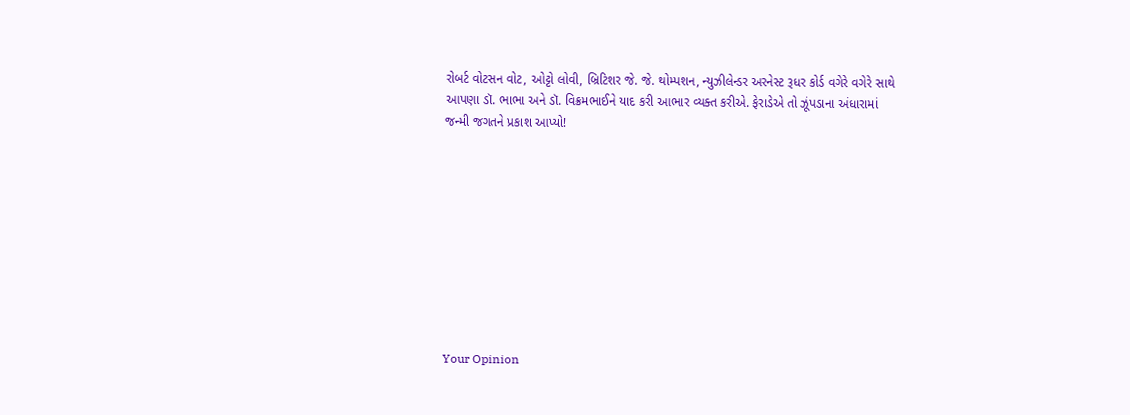રોબર્ટ વોટસન વોટ, ઓટ્ટો લોવી, બ્રિટિશર જે. જે. થોમ્પશન, ન્યુઝીલેન્ડર અરનેસ્ટ રૂધર કોર્ડ વગેરે વગેરે સાથે આપણા ડૉ. ભાભા અને ડૉ. વિક્રમભાઈને યાદ કરી આભાર વ્યક્ત કરીએ. ફેરાડેએ તો ઝૂંપડાના અંધારામાં જન્મી જગતને પ્રકાશ આપ્યો!










Your Opinion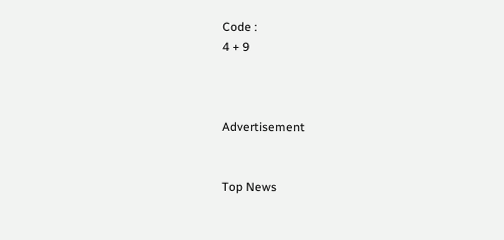Code :
4 + 9



Advertisement


Top News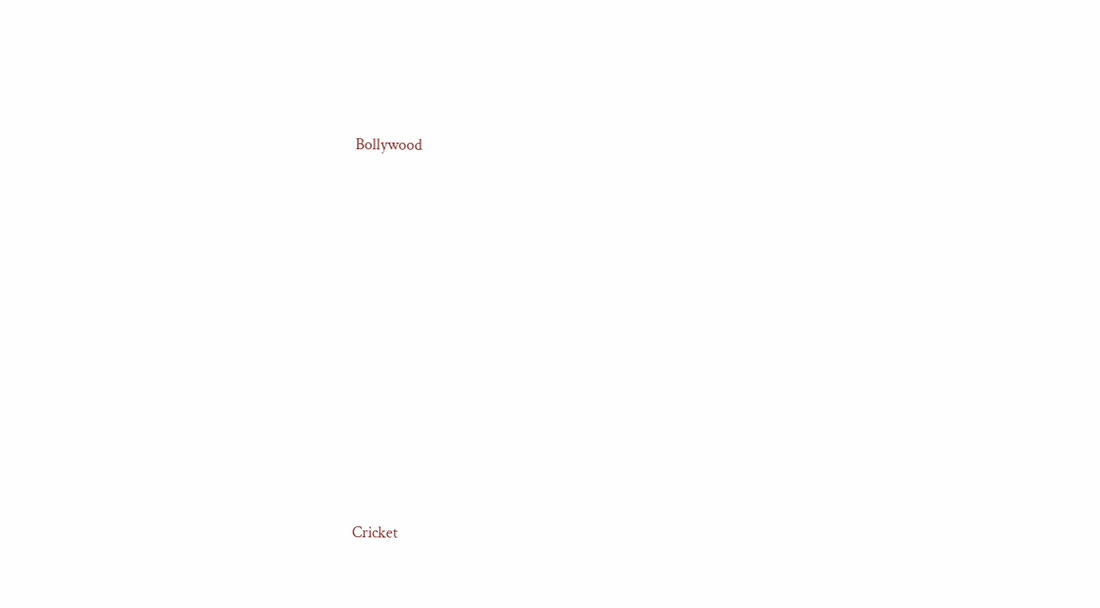Bollywood











Cricket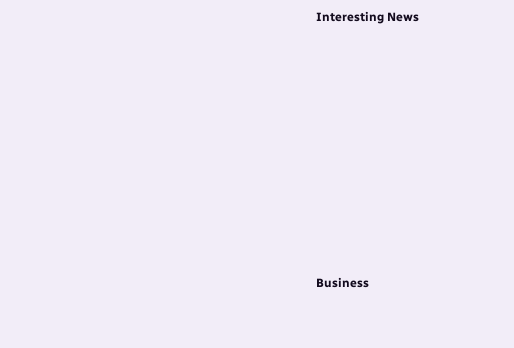Interesting News











Business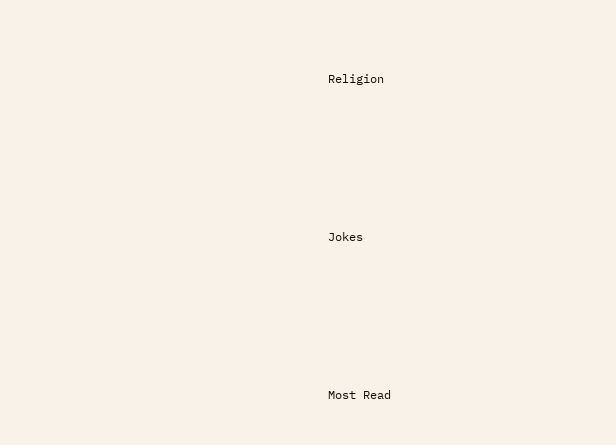Religion











Jokes











Most Read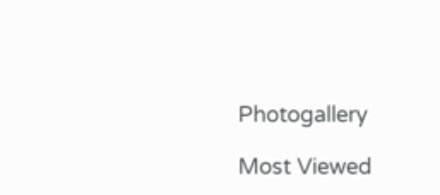Photogallery

Most Viewed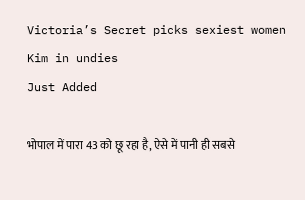Victoria’s Secret picks sexiest women
Kim in undies
Just Added

भोपाल में पारा 43 को छू रहा है, ऐसे में पानी ही सबसे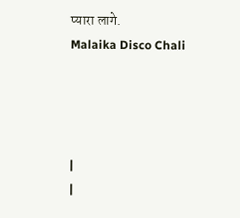प्यारा लागे.
Malaika Disco Chali




|
|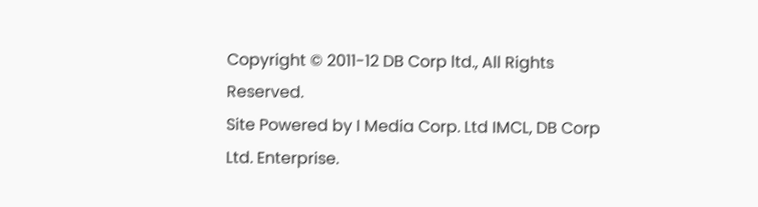Copyright © 2011-12 DB Corp ltd., All Rights Reserved.
Site Powered by I Media Corp. Ltd IMCL, DB Corp Ltd. Enterprise.